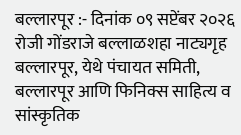बल्लारपूर :- दिनांक ०९ सप्टेंबर २०२६ रोजी गोंडराजे बल्लाळशहा नाट्यगृह बल्लारपूर, येथे पंचायत समिती, बल्लारपूर आणि फिनिक्स साहित्य व सांस्कृतिक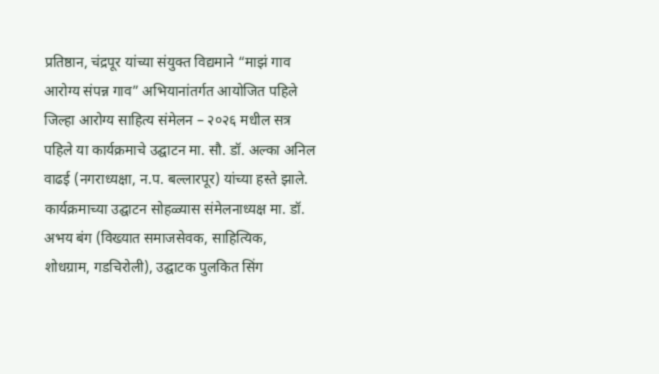प्रतिष्ठान, चंद्रपूर यांच्या संयुक्त विद्यमाने “माझं गाव आरोग्य संपन्न गाव” अभियानांतर्गत आयोजित पहिले जिल्हा आरोग्य साहित्य संमेलन – २०२६ मधील सत्र पहिले या कार्यक्रमाचे उद्घाटन मा. सौ. डॉ. अल्का अनिल वाढई (नगराध्यक्षा, न.प. बल्लारपूर) यांच्या हस्ते झाले. कार्यक्रमाच्या उद्घाटन सोहळ्यास संमेलनाध्यक्ष मा. डॉ. अभय बंग (विख्यात समाजसेवक, साहित्यिक, शोधग्राम, गडचिरोली), उद्घाटक पुलकित सिंग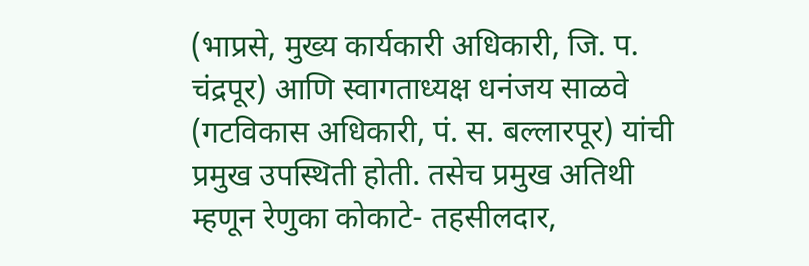(भाप्रसे, मुख्य कार्यकारी अधिकारी, जि. प. चंद्रपूर) आणि स्वागताध्यक्ष धनंजय साळवे (गटविकास अधिकारी, पं. स. बल्लारपूर) यांची प्रमुख उपस्थिती होती. तसेच प्रमुख अतिथी म्हणून रेणुका कोकाटे- तहसीलदार,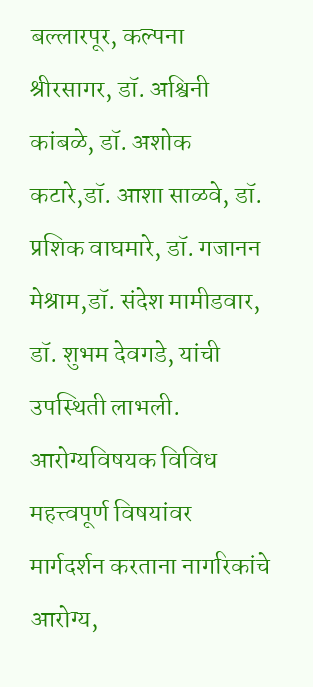बल्लारपूर, कल्पना श्रीरसागर, डॉ. अश्विनी कांबळे, डॉ. अशोक कटारे,डॉ. आशा साळवे, डॉ. प्रशिक वाघमारे, डॉ. गजानन मेश्राम,डॉ. संदेश मामीडवार, डॉ. शुभम देवगडे, यांची उपस्थिती लाभली. आरोग्यविषयक विविध महत्त्वपूर्ण विषयांवर मार्गदर्शन करताना नागरिकांचे आरोग्य,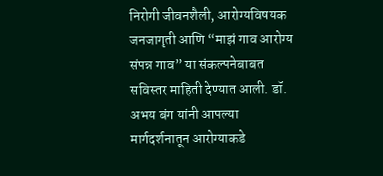निरोगी जीवनशैली, आरोग्यविषयक जनजागृती आणि “माझं गाव आरोग्य संपन्न गाव” या संकल्पनेबाबत सविस्तर माहिती देण्यात आली. डॉ. अभय बंग यांनी आपल्या मार्गदर्शनातून आरोग्याकडे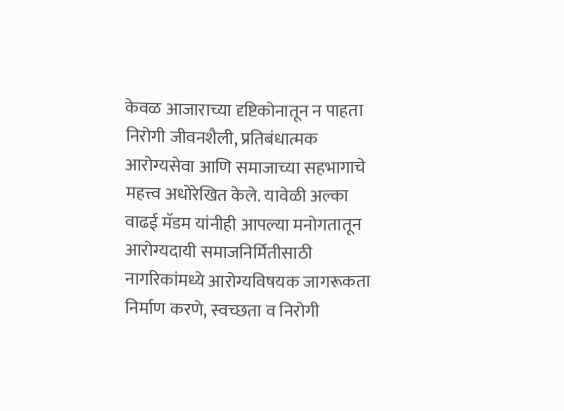केवळ आजाराच्या दृष्टिकोनातून न पाहता निरोगी जीवनशैली, प्रतिबंधात्मक आरोग्यसेवा आणि समाजाच्या सहभागाचे महत्त्व अधोरेखित केले. यावेळी अल्का वाढई मॅडम यांनीही आपल्या मनोगतातून आरोग्यदायी समाजनिर्मितीसाठी नागरिकांमध्ये आरोग्यविषयक जागरूकता निर्माण करणे, स्वच्छता व निरोगी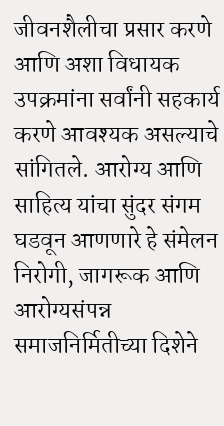जीवनशैलीचा प्रसार करणे आणि अशा विधायक उपक्रमांना सर्वांनी सहकार्य करणे आवश्यक असल्याचे सांगितले. आरोग्य आणि साहित्य यांचा सुंदर संगम घडवून आणणारे हे संमेलन निरोगी, जागरूक आणि आरोग्यसंपन्न समाजनिर्मितीच्या दिशेने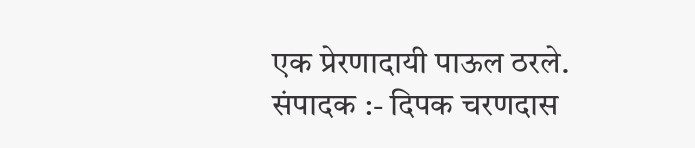एक प्रेरणादायी पाऊल ठरले.
संपादक :- दिपक चरणदास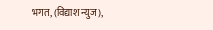भगत, (विद्याश न्युज),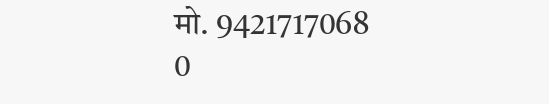मो. 9421717068
0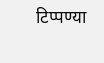टिप्पण्या